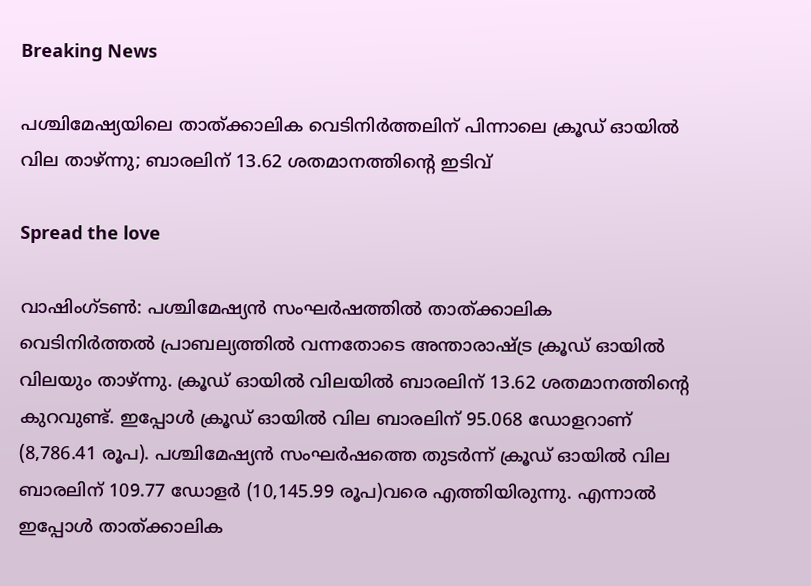Breaking News

പശ്ചിമേഷ്യയിലെ താത്ക്കാലിക വെടിനിർത്തലിന് പിന്നാലെ ക്രൂഡ് ഓയിൽ വില താഴ്ന്നു; ബാരലിന് 13.62 ശതമാനത്തിൻ്റെ ഇടിവ്

Spread the love

വാഷിംഗ്ടൺ: പശ്ചിമേഷ്യൻ സംഘർഷത്തിൽ താത്ക്കാലിക വെടിനിർത്തൽ പ്രാബല്യത്തിൽ വന്നതോടെ അന്താരാഷ്ട്ര ക്രൂഡ് ഓയിൽ വിലയും താഴ്ന്നു. ക്രൂഡ് ഓയിൽ വിലയിൽ ബാരലിന് 13.62 ശതമാനത്തിൻ്റെ കുറവുണ്ട്. ഇപ്പോൾ ക്രൂഡ് ഓയിൽ വില ബാരലിന് 95.068 ഡോളറാണ് (8,786.41 രൂപ). പശ്ചിമേഷ്യൻ സംഘർഷത്തെ തുടർന്ന് ക്രൂഡ് ഓയിൽ വില ബാരലിന് 109.77 ഡോളർ (10,145.99 രൂപ)വരെ എത്തിയിരുന്നു. എന്നാൽ ഇപ്പോൾ താത്ക്കാലിക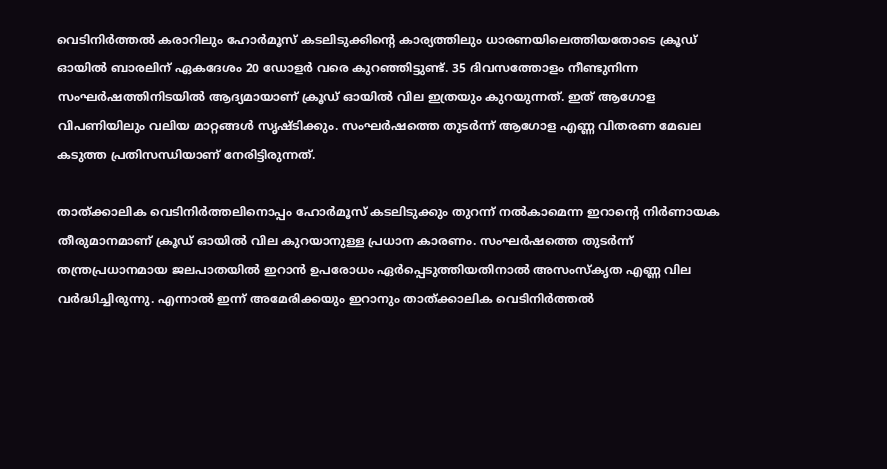വെടിനിർത്തൽ കരാറിലും ഹോർമൂസ് കടലിടുക്കിൻ്റെ കാര്യത്തിലും ധാരണയിലെത്തിയതോടെ ക്രൂഡ് ഓയിൽ ബാരലിന് ഏകദേശം 20 ഡോളർ വരെ കുറഞ്ഞിട്ടുണ്ട്. 35 ദിവസത്തോളം നീണ്ടുനിന്ന സംഘർഷത്തിനിടയിൽ ആദ്യമായാണ് ക്രൂഡ് ഓയിൽ വില ഇത്രയും കുറയുന്നത്. ഇത് ആഗോള വിപണിയിലും വലിയ മാറ്റങ്ങൾ സൃഷ്ടിക്കും. സംഘർഷത്തെ തുടർന്ന് ആഗോള എണ്ണ വിതരണ മേഖല കടുത്ത പ്രതിസന്ധിയാണ് നേരിട്ടിരുന്നത്.

താത്ക്കാലിക വെടിനിർത്തലിനൊപ്പം ഹോർമൂസ് കടലിടുക്കും തുറന്ന് നൽകാമെന്ന ഇറാൻ്റെ നിർണായക തീരുമാനമാണ് ക്രൂഡ് ഓയിൽ വില കുറയാനുള്ള പ്രധാന കാരണം. സംഘർഷത്തെ തുടർന്ന് തന്ത്രപ്രധാനമായ ജലപാതയിൽ ഇറാൻ ഉപരോധം ഏർപ്പെടുത്തിയതിനാൽ അസംസ്കൃത എണ്ണ വില വർദ്ധിച്ചിരുന്നു. എന്നാൽ ഇന്ന് അമേരിക്കയും ഇറാനും താത്ക്കാലിക വെടിനിർത്തൽ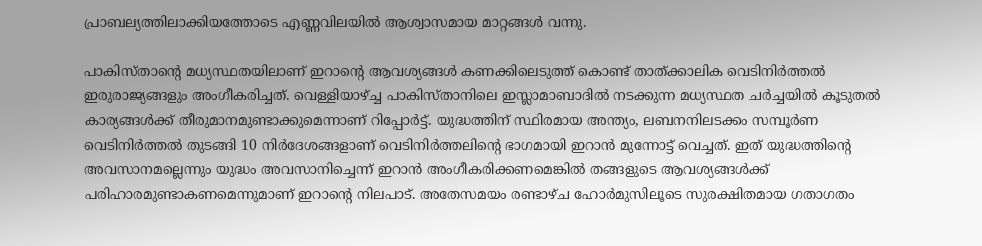പ്രാബല്യത്തിലാക്കിയത്തോടെ എണ്ണവിലയിൽ ആശ്വാസമായ മാറ്റങ്ങൾ വന്നു.

പാകിസ്താൻ്റെ മധ്യസ്ഥതയിലാണ് ഇറാൻ്റെ ആവശ്യങ്ങൾ കണക്കിലെടുത്ത് കൊണ്ട് താത്ക്കാലിക വെടിനിർത്തൽ ഇരുരാജ്യങ്ങളും അംഗീകരിച്ചത്. വെള്ളിയാഴ്ച്ച പാകിസ്താനിലെ ഇസ്ലാമാബാദിൽ നടക്കുന്ന മധ്യസ്ഥത ചർച്ചയിൽ കൂടുതൽ കാര്യങ്ങൾക്ക് തീരുമാനമുണ്ടാക്കുമെന്നാണ് റിപ്പോർട്ട്. യുദ്ധത്തിന് സ്ഥിരമായ അന്ത്യം, ലബനനിലടക്കം സമ്പൂർണ വെടിനിർത്തൽ തുടങ്ങി 10 നിർദേശങ്ങളാണ് വെടിനിർത്തലിൻ്റെ ഭാഗമായി ഇറാൻ മുന്നോട്ട് വെച്ചത്. ഇത് യുദ്ധത്തിന്റെ അവസാനമല്ലെന്നും യുദ്ധം അവസാനിച്ചെന്ന് ഇറാൻ അംഗീകരിക്കണമെങ്കിൽ തങ്ങളുടെ ആവശ്യങ്ങൾക്ക് പരിഹാരമുണ്ടാകണമെന്നുമാണ് ഇറാൻ്റെ നിലപാട്. അതേസമയം രണ്ടാഴ്ച ഹോർമുസിലൂടെ സുരക്ഷിതമായ ഗതാഗതം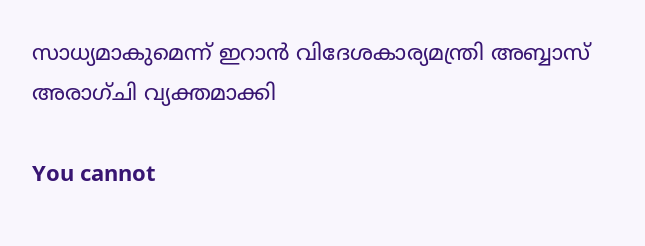സാധ്യമാകുമെന്ന് ഇറാൻ വിദേശകാര്യമന്ത്രി അബ്ബാസ് അരാഗ്ചി വ്യക്തമാക്കി

You cannot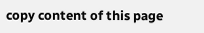copy content of this page